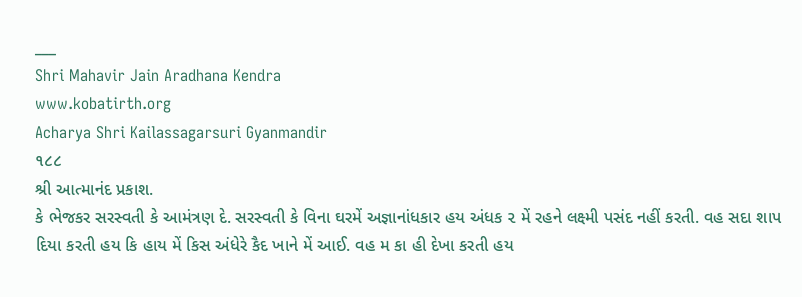___
Shri Mahavir Jain Aradhana Kendra
www.kobatirth.org
Acharya Shri Kailassagarsuri Gyanmandir
૧૮૮
શ્રી આત્માનંદ પ્રકાશ.
કે ભેજકર સરસ્વતી કે આમંત્રણ દે. સરસ્વતી કે વિના ઘરમેં અજ્ઞાનાંધકાર હય અંધક ૨ મેં રહને લક્ષ્મી પસંદ નહીં કરતી. વહ સદા શાપ દિયા કરતી હય કિ હાય મેં કિસ અંધેરે કૈદ ખાને મેં આઈ. વહ મ કા હી દેખા કરતી હય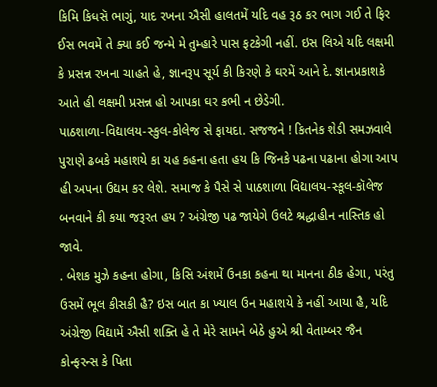કિમિ કિધસૅ ભાગું, યાદ રખના ઐસી હાલતમેં યદિ વહ રૂઠ કર ભાગ ગઈ તે ફિર ઈસ ભવમેં તે ક્યા કઈ જન્મે મે તુમ્હારે પાસ ફટકેગી નહીં. ઇસ લિએ યદિ લક્ષમી કે પ્રસન્ન રખના ચાહતે હે, જ્ઞાનરૂપ સૂર્ય કી કિરણે કે ઘરમેં આને દે. જ્ઞાનપ્રકાશકે આતે હી લક્ષમી પ્રસન્ન હો આપકા ઘર કભી ન છેડેગી.
પાઠશાળા-વિદ્યાલય-સ્કુલ-કોલેજ સે ફાયદા. સજજને ! કિતનેક શેડી સમઝવાલે પુરાણે ઢબકે મહાશયે કા યહ કહના હતા હય કિ જિનકે પઢના પઢાના હોગા આપ હી અપના ઉદ્યમ કર લેશે. સમાજ કે પૈસે સે પાઠશાળા વિદ્યાલય-સ્કૂલ-કૉલેજ બનવાને કી કયા જરૂરત હય ? અંગ્રેજી પઢ જાયેગે ઉલટે શ્રદ્ધાહીન નાસ્તિક હો જાવે.
. બેશક મુઝે કહના હોગા, કિસિ અંશમેં ઉનકા કહના થા માનના ઠીક હેગા, પરંતુ ઉસમેં ભૂલ કીસકી હૈ? ઇસ બાત કા ખ્યાલ ઉન મહાશયે કે નહીં આયા હૈ, યદિ અંગ્રેજી વિદ્યામેં ઐસી શક્તિ હે તે મેરે સામને બેઠે હુએ શ્રી વેતામ્બર જૈન કોન્ફરન્સ કે પિતા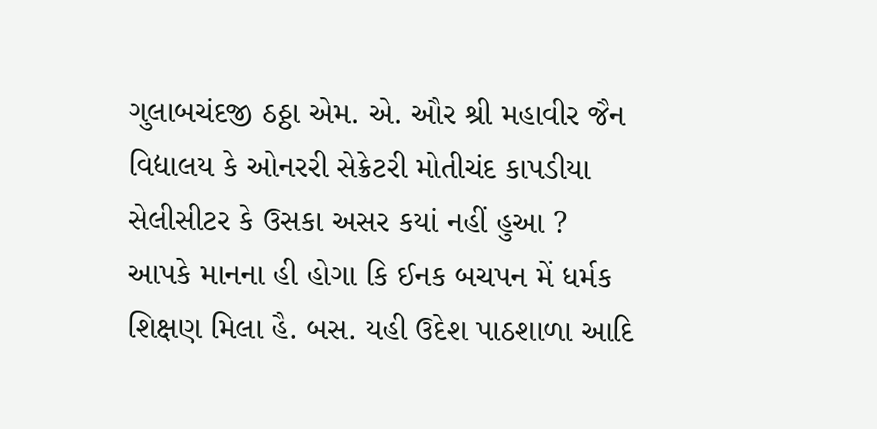ગુલાબચંદજી ઠઠ્ઠા એમ. એ. ઔર શ્રી મહાવીર જૈન વિદ્યાલય કે ઓનરરી સેક્રેટરી મોતીચંદ કાપડીયા સેલીસીટર કે ઉસકા અસર કયાં નહીં હુઆ ?
આપકે માનના હી હોગા કિ ઈનક બચપન મેં ધર્મક શિક્ષણ મિલા હૈ. બસ. યહી ઉદેશ પાઠશાળા આદિ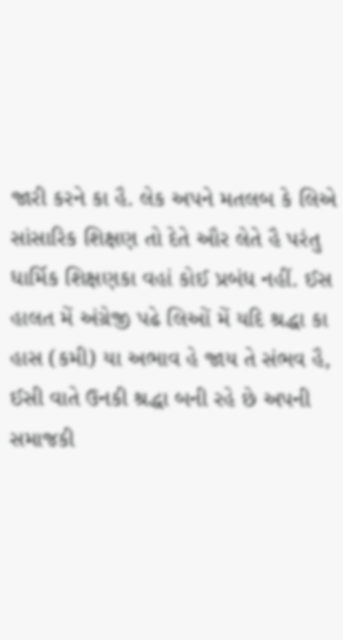જારી કરને કા હૈ. લેક અપને મતલબ કે લિએ સાંસારિક શિક્ષણ તો દેતે ઔર લેતે હૈ પરંતુ ધાર્મિક શિક્ષણકા વહાં કોઈ પ્રબંધ નહીં. ઈસ હાલત મેં અંગ્રેજી પઢે લિઓં મેં યદિ શ્રદ્ધા કા હાસ (કમી) યા અભાવ હે જાય તે સંભવ હૈ, ઈસી વાતે ઉનકી શ્રદ્ધા બની રહે છે અપની સમાજકી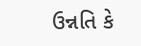ઉન્નતિ કે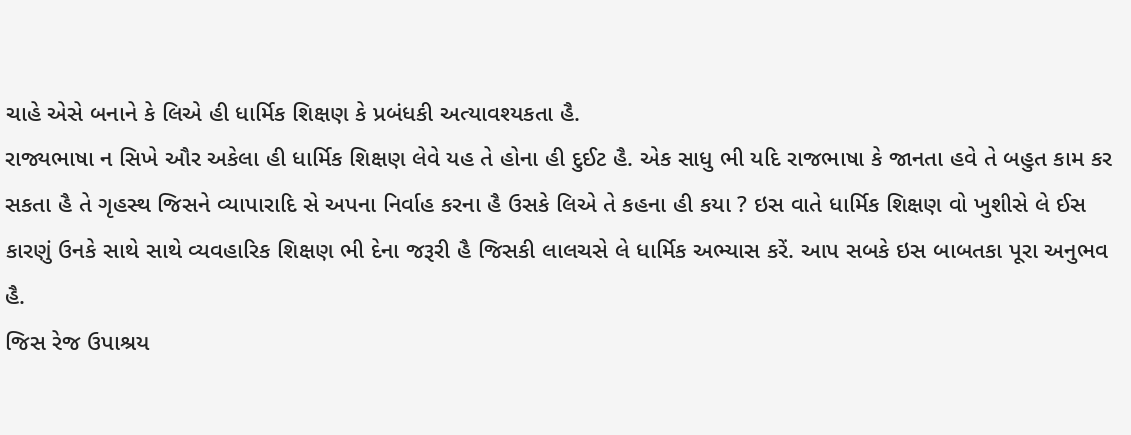ચાહે એસે બનાને કે લિએ હી ધાર્મિક શિક્ષણ કે પ્રબંધકી અત્યાવશ્યકતા હૈ.
રાજ્યભાષા ન સિખે ઔર અકેલા હી ધાર્મિક શિક્ષણ લેવે યહ તે હોના હી દુઈટ હૈ. એક સાધુ ભી યદિ રાજભાષા કે જાનતા હવે તે બહુત કામ કર સકતા હૈ તે ગૃહસ્થ જિસને વ્યાપારાદિ સે અપના નિર્વાહ કરના હૈ ઉસકે લિએ તે કહના હી કયા ? ઇસ વાતે ધાર્મિક શિક્ષણ વો ખુશીસે લે ઈસ કારણું ઉનકે સાથે સાથે વ્યવહારિક શિક્ષણ ભી દેના જરૂરી હૈ જિસકી લાલચસે લે ધાર્મિક અભ્યાસ કરેં. આપ સબકે ઇસ બાબતકા પૂરા અનુભવ હૈ.
જિસ રેજ ઉપાશ્રય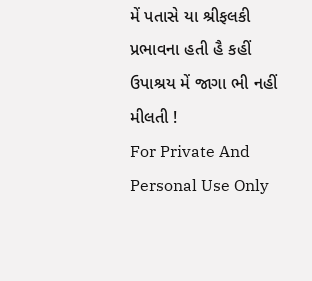મેં પતાસે યા શ્રીફલકી પ્રભાવના હતી હૈ કહીં ઉપાશ્રય મેં જાગા ભી નહીં મીલતી !
For Private And Personal Use Only